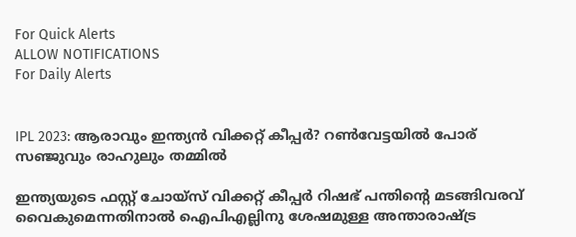For Quick Alerts
ALLOW NOTIFICATIONS
For Daily Alerts


IPL 2023: ആരാവും ഇന്ത്യന്‍ വിക്കറ്റ് കീപ്പര്‍? റണ്‍വേട്ടയില്‍ പോര് സഞ്ജുവും രാഹുലും തമ്മില്‍

ഇന്ത്യയുടെ ഫസ്റ്റ് ചോയ്‌സ് വിക്കറ്റ് കീപ്പര്‍ റിഷഭ് പന്തിന്റെ മടങ്ങിവരവ് വൈകുമെന്നതിനാല്‍ ഐപിഎല്ലിനു ശേഷമുള്ള അന്താരാഷ്ട്ര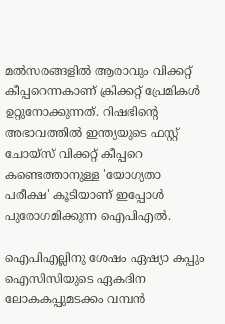മല്‍സരങ്ങളില്‍ ആരാവും വിക്കറ്റ് കീപ്പറെന്നകാണ് ക്രിക്കറ്റ് പ്രേമികള്‍ ഉറ്റുനോക്കുന്നത്. റിഷഭിന്റെ അഭാവത്തില്‍ ഇന്ത്യയുടെ ഫസ്റ്റ് ചോയ്‌സ് വിക്കറ്റ് കീപ്പറെ കണ്ടെത്താനുള്ള 'യോഗ്യതാ പരീക്ഷ' കൂടിയാണ് ഇപ്പോള്‍ പുരോഗമിക്കുന്ന ഐപിഎല്‍.

ഐപിഎല്ലിനു ശേഷം ഏഷ്യാ കപ്പും ഐസിസിയുടെ ഏകദിന ലോകകപ്പുമടക്കം വമ്പന്‍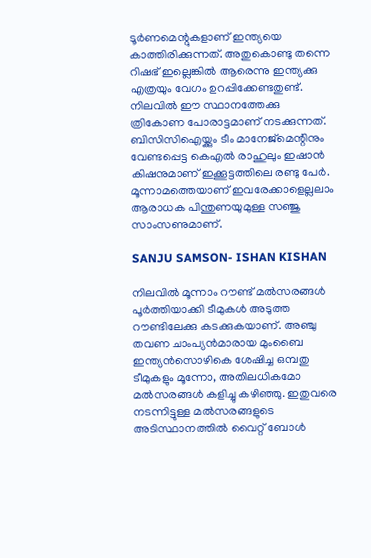ടൂര്‍ണമെന്റുകളാണ് ഇന്ത്യയെ കാത്തിരിക്കുന്നത്. അതുകൊണ്ടു തന്നെ റിഷഭ് ഇല്ലെങ്കില്‍ ആരെന്നു ഇന്ത്യക്കു എത്രയും വേഗം ഉറപ്പിക്കേണ്ടതുണ്ട്. നിലവില്‍ ഈ സ്ഥാനത്തേക്കു ത്രികോണ പോരാട്ടമാണ് നടക്കുന്നത്. ബിസിസിഐയ്ക്കും ടീം മാനേജ്‌മെന്റിനും വേണ്ടപ്പെട്ട കെഎല്‍ രാഹുലും ഇഷാന്‍ കിഷനുമാണ് ഇക്കൂട്ടത്തിലെ രണ്ടു പേര്‍. മൂന്നാമത്തെയാണ് ഇവരേക്കാളെല്ലലാം ആരാധക പിന്തുണയുമുള്ള സഞ്ജു സാംസണുമാണ്.

SANJU SAMSON- ISHAN KISHAN

നിലവില്‍ മൂന്നാം റൗണ്ട് മല്‍സരങ്ങള്‍ പൂര്‍ത്തിയാക്കി ടീമുകള്‍ അടുത്ത റൗണ്ടിലേക്കു കടക്കുകയാണ്. അഞ്ചു തവണ ചാംപ്യന്‍മാരായ മുംബൈ ഇന്ത്യന്‍സൊഴികെ ശേഷിച്ച ഒമ്പതു ടീമുകളും മൂന്നോ, അതിലധികമോ മല്‍സരങ്ങള്‍ കളിച്ചു കഴിഞ്ഞു. ഇതുവരെ നടന്നിട്ടുള്ള മല്‍സരങ്ങളുടെ അടിസ്ഥാനത്തില്‍ വൈറ്റ് ബോള്‍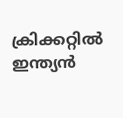ക്രിക്കറ്റില്‍ ഇന്ത്യന്‍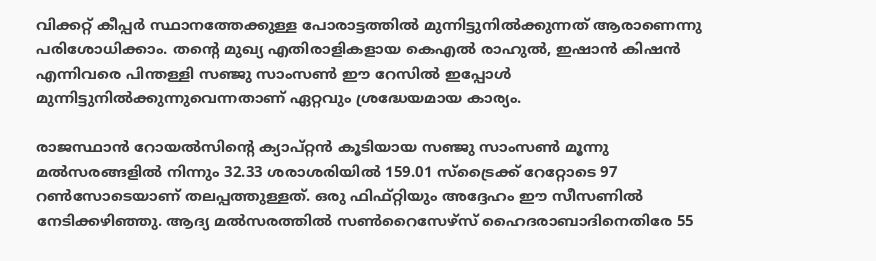വിക്കറ്റ് കീപ്പര്‍ സ്ഥാനത്തേക്കുള്ള പോരാട്ടത്തില്‍ മുന്നിട്ടുനില്‍ക്കുന്നത് ആരാണെന്നു പരിശോധിക്കാം. തന്റെ മുഖ്യ എതിരാളികളായ കെഎല്‍ രാഹുല്‍, ഇഷാന്‍ കിഷന്‍ എന്നിവരെ പിന്തള്ളി സഞ്ജു സാംസണ്‍ ഈ റേസില്‍ ഇപ്പോള്‍ മുന്നിട്ടുനില്‍ക്കുന്നുവെന്നതാണ് ഏറ്റവും ശ്രദ്ധേയമായ കാര്യം.

രാജസ്ഥാന്‍ റോയല്‍സിന്റെ ക്യാപ്റ്റന്‍ കൂടിയായ സഞ്ജു സാംസണ്‍ മൂന്നു മല്‍സരങ്ങളില്‍ നിന്നും 32.33 ശരാശരിയില്‍ 159.01 സ്‌ട്രൈക്ക് റേറ്റോടെ 97 റണ്‍സോടെയാണ് തലപ്പത്തുള്ളത്. ഒരു ഫിഫ്റ്റിയും അദ്ദേഹം ഈ സീസണില്‍ നേടിക്കഴിഞ്ഞു. ആദ്യ മല്‍സരത്തില്‍ സണ്‍റൈസേഴ്സ് ഹൈദരാബാദിനെതിരേ 55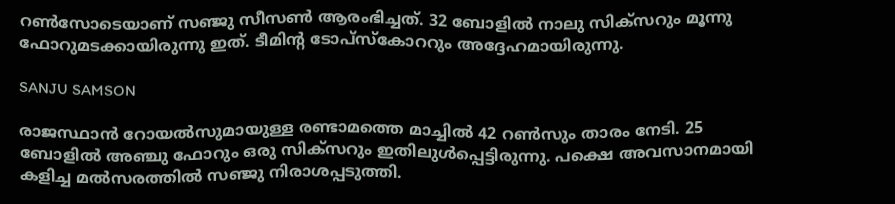റണ്‍സോടെയാണ് സഞ്ജു സീസണ്‍ ആരംഭിച്ചത്. 32 ബോളില്‍ നാലു സിക്‌സറും മൂന്നു ഫോറുമടക്കായിരുന്നു ഇത്. ടീമിന്റ ടോപ്‌സ്‌കോററും അദ്ദേഹമായിരുന്നു.

SANJU SAMSON

രാജസ്ഥാന്‍ റോയല്‍സുമായുള്ള രണ്ടാമത്തെ മാച്ചില്‍ 42 റണ്‍സും താരം നേടി. 25 ബോളില്‍ അഞ്ചു ഫോറും ഒരു സിക്‌സറും ഇതിലുള്‍പ്പെട്ടിരുന്നു. പക്ഷെ അവസാനമായി കളിച്ച മല്‍സരത്തില്‍ സഞ്ജു നിരാശപ്പടുത്തി.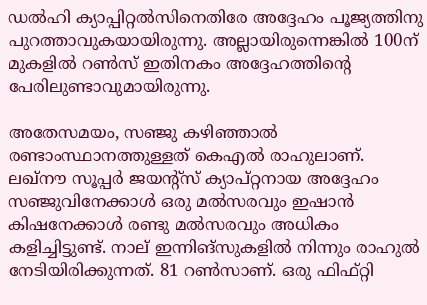ഡല്‍ഹി ക്യാപ്പിറ്റല്‍സിനെതിരേ അദ്ദേഹം പൂജ്യത്തിനു പുറത്താവുകയായിരുന്നു. അല്ലായിരുന്നെങ്കില്‍ 100ന് മുകളില്‍ റണ്‍സ് ഇതിനകം അദ്ദേഹത്തിന്റെ പേരിലുണ്ടാവുമായിരുന്നു.

അതേസമയം, സഞ്ജു കഴിഞ്ഞാല്‍ രണ്ടാംസ്ഥാനത്തുള്ളത് കെഎല്‍ രാഹുലാണ്. ലഖ്‌നൗ സൂപ്പര്‍ ജയന്റ്‌സ് ക്യാപ്റ്റനായ അദ്ദേഹം സഞ്ജുവിനേക്കാള്‍ ഒരു മല്‍സരവും ഇഷാന്‍ കിഷനേക്കാള്‍ രണ്ടു മല്‍സരവും അധികം കളിച്ചിട്ടുണ്ട്. നാല് ഇന്നിങ്‌സുകളില്‍ നിന്നും രാഹുല്‍ നേടിയിരിക്കുന്നത്. 81 റണ്‍സാണ്. ഒരു ഫിഫ്റ്റി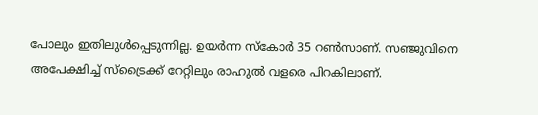പോലും ഇതിലുള്‍പ്പെടുന്നില്ല. ഉയര്‍ന്ന സ്‌കോര്‍ 35 റണ്‍സാണ്. സഞ്ജുവിനെ അപേക്ഷിച്ച് സ്‌ട്രൈക്ക് റേറ്റിലും രാഹുല്‍ വളരെ പിറകിലാണ്.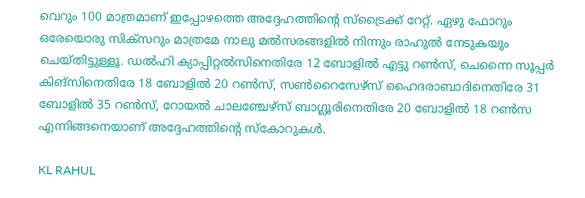വെറും 100 മാത്രമാണ് ഇപ്പോഴത്തെ അദ്ദേഹത്തിന്റെ സ്‌ട്രൈക്ക് റേറ്റ്. ഏഴു ഫോറും ഒരേയൊരു സിക്‌സറും മാത്രമേ നാലു മല്‍സരങ്ങളില്‍ നിന്നും രാഹുല്‍ നേടുകയും ചെയ്തിട്ടുള്ളൂ. ഡല്‍ഹി ക്യാപ്പിറ്റല്‍സിനെതിരേ 12 ബോളില്‍ എട്ടു റണ്‍സ്, ചെന്നൈ സൂപ്പര്‍ കിങ്‌സിനെതിരേ 18 ബോളില്‍ 20 റണ്‍സ്, സണ്‍റൈസേഴ്‌സ് ഹൈദരാബാദിനെതിരേ 31 ബോളില്‍ 35 റണ്‍സ്, റോയല്‍ ചാലഞ്ചേഴ്‌സ് ബാഗ്ലൂരിനെതിരേ 20 ബോളില്‍ 18 റണ്‍സ എന്നിങ്ങനെയാണ് അദ്ദേഹത്തിന്റെ സ്‌കോറുകള്‍.

KL RAHUL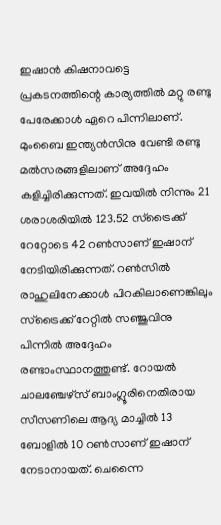ഇഷാന്‍ കിഷനാവട്ടെ പ്രകടനത്തിന്റെ കാര്യത്തില്‍ മറ്റു രണ്ടു പേരേക്കാള്‍ ഏറെ പിന്നിലാണ്. മുംബൈ ഇന്ത്യന്‍സിനു വേണ്ടി രണ്ടു മല്‍സരങ്ങളിലാണ് അദ്ദേഹം കളിച്ചിരിക്കുന്നത്. ഇവയില്‍ നിന്നും 21 ശരാശരിയില്‍ 123.52 സ്‌ട്രൈക്ക് റേറ്റോടെ 42 റണ്‍സാണ് ഇഷാന് നേടിയിരിക്കുന്നത്. റണ്‍സില്‍ രാഹുലിനേക്കാള്‍ പിറകിലാണെങ്കിലും സ്‌ട്രൈക്ക് റേറ്റില്‍ സഞ്ജുവിനു പിന്നില്‍ അദ്ദേഹം രണ്ടാംസ്ഥാനത്തുണ്ട്. റോയല്‍ ചാലഞ്ചേഴ്‌സ് ബാംഗ്ലൂരിനെതിരായ സീസണിലെ ആദ്യ മാച്ചില്‍ 13 ബോളില്‍ 10 റണ്‍സാണ് ഇഷാന് നേടാനായത്. ചെന്നൈ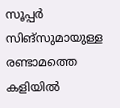സൂപ്പര്‍ സിങ്‌സുമായുള്ള രണ്ടാമത്തെ കളിയില്‍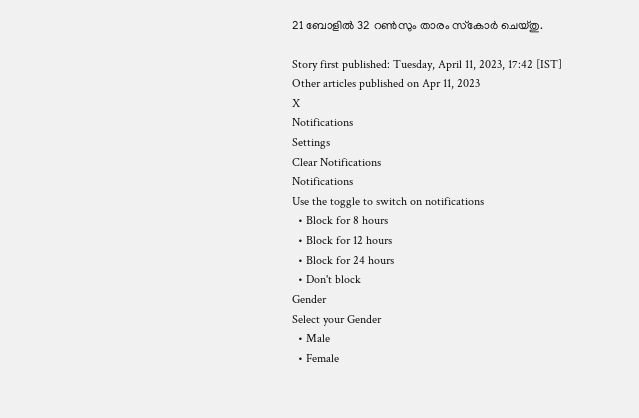21 ബോളില്‍ 32 റണ്‍സും താരം സ്‌കോര്‍ ചെയ്തു.

Story first published: Tuesday, April 11, 2023, 17:42 [IST]
Other articles published on Apr 11, 2023
X
Notifications
Settings
Clear Notifications
Notifications
Use the toggle to switch on notifications
  • Block for 8 hours
  • Block for 12 hours
  • Block for 24 hours
  • Don't block
Gender
Select your Gender
  • Male
  • Female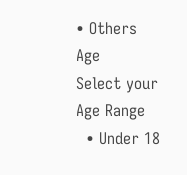• Others
Age
Select your Age Range
  • Under 18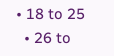• 18 to 25
  • 26 to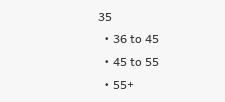35
  • 36 to 45
  • 45 to 55
  • 55+